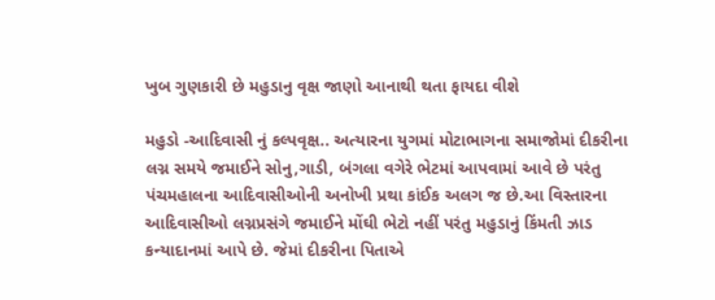ખુબ ગુણકારી છે મહુડાનુ વૃક્ષ જાણો આનાથી થતા ફાયદા વીશે

મહુડો -આદિવાસી નું કલ્પવૃક્ષ.. અત્યારના યુગમાં મોટાભાગના સમાજોમાં દીકરીના લગ્ન સમયે જમાઈને સોનુ,ગાડી, બંગલા વગેરે ભેટમાં આપવામાં આવે છે પરંતુ પંચમહાલના આદિવાસીઓની અનોખી પ્રથા કાંઈક અલગ જ છે.આ વિસ્તારના આદિવાસીઓ લગ્નપ્રસંગે જમાઈને મોંઘી ભેટો નહીં પરંતુ મહુડાનું કિંમતી ઝાડ કન્યાદાનમાં આપે છે. જેમાં દીકરીના પિતાએ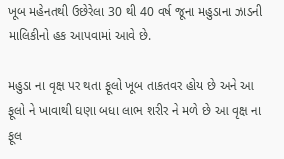ખૂબ મહેનતથી ઉછેરેલા 30 થી 40 વર્ષ જૂના મહુડાના ઝાડની માલિકીનો હક આપવામાં આવે છે.

મહુડા ના વૃક્ષ પર થતા ફૂલો ખૂબ તાકતવર હોય છે અને આ ફૂલો ને ખાવાથી ઘણા બધા લાભ શરીર ને મળે છે આ વૃક્ષ ના ફૂલ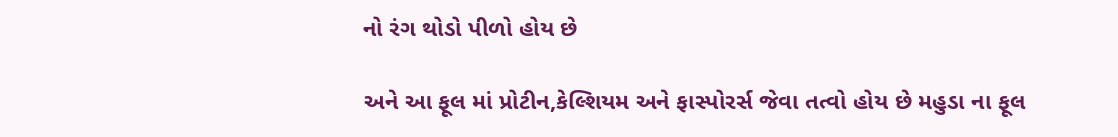નો રંગ થોડો પીળો હોય છે

અને આ ફૂલ માં પ્રોટીન,કેલ્શિયમ અને ફાસ્પોરર્સ જેવા તત્વો હોય છે મહુડા ના ફૂલ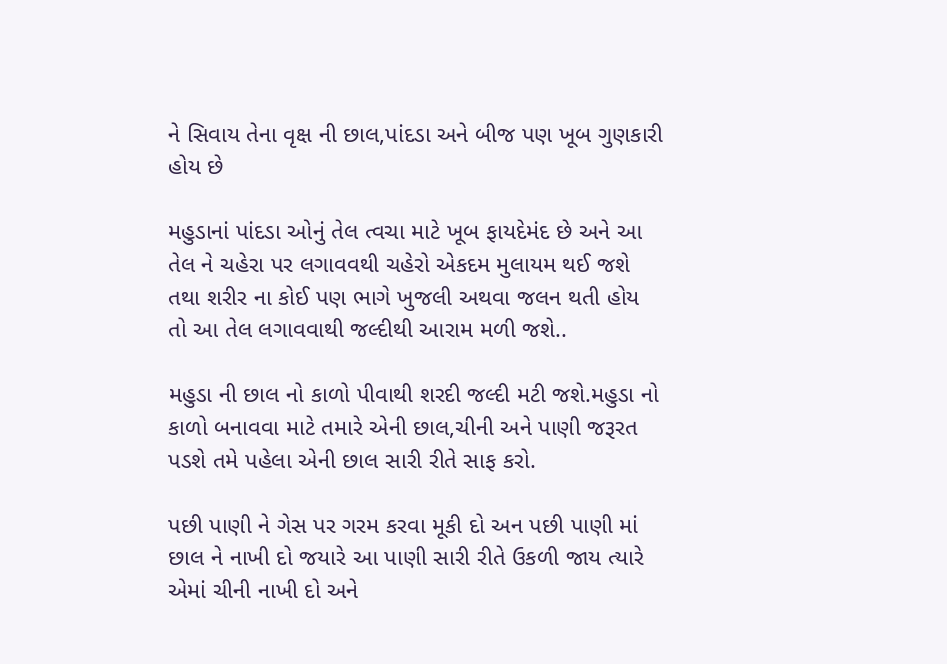ને સિવાય તેના વૃક્ષ ની છાલ,પાંદડા અને બીજ પણ ખૂબ ગુણકારી હોય છે

મહુડાનાં પાંદડા ઓનું તેલ ત્વચા માટે ખૂબ ફાયદેમંદ છે અને આ તેલ ને ચહેરા પર લગાવવથી ચહેરો એકદમ મુલાયમ થઈ જશે તથા શરીર ના કોઈ પણ ભાગે ખુજલી અથવા જલન થતી હોય તો આ તેલ લગાવવાથી જલ્દીથી આરામ મળી જશે..

મહુડા ની છાલ નો કાળો પીવાથી શરદી જલ્દી મટી જશે.મહુડા નો કાળો બનાવવા માટે તમારે એની છાલ,ચીની અને પાણી જરૂરત પડશે તમે પહેલા એની છાલ સારી રીતે સાફ કરો.

પછી પાણી ને ગેસ પર ગરમ કરવા મૂકી દો અન પછી પાણી માં છાલ ને નાખી દો જયારે આ પાણી સારી રીતે ઉકળી જાય ત્યારે એમાં ચીની નાખી દો અને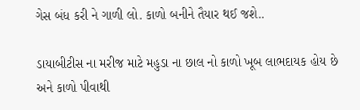ગેસ બંધ કરી ને ગાળી લો. કાળો બનીને તૈયાર થઈ જશે..

ડાયાબીટીસ ના મરીજ માટે મહુડા ના છાલ નો કાળો ખૂબ લાભદાયક હોય છે અને કાળો પીવાથી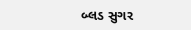બ્લડ સુગર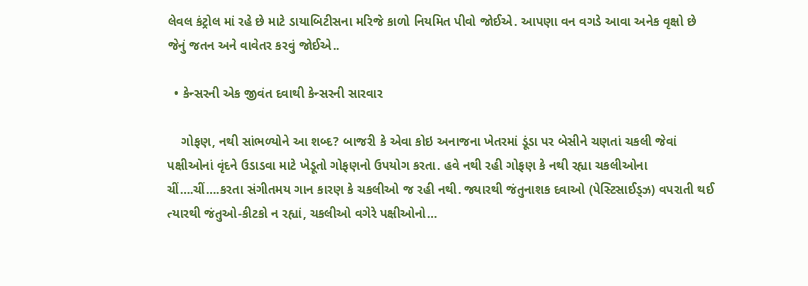લેવલ કંટ્રોલ માં રહે છે માટે ડાયાબિટીસના મરિજે કાળો નિયમિત પીવો જોઈએ. આપણા વન વગડે આવા અનેક વૃક્ષો છે જેનું જતન અને વાવેતર કરવું જોઈએ..

  • કેન્સરની એક જીવંત દવાથી કેન્સરની સારવાર

    ગોફણ, નથી સાંભળ્યોને આ શબ્દ? બાજરી કે એવા કોઇ અનાજના ખેતરમાં ડૂંડા પર બેસીને ચણતાં ચકલી જેવાં પક્ષીઓનાં વૃંદને ઉડાડવા માટે ખેડૂતો ગોફણનો ઉપયોગ કરતા. હવે નથી રહી ગોફણ કે નથી રહ્યા ચકલીઓના ચીં….ચીં….કરતા સંગીતમય ગાન કારણ કે ચકલીઓ જ રહી નથી. જ્યારથી જંતુનાશક દવાઓ (પેસ્ટિસાઈડ્ઝ) વપરાતી થઈ ત્યારથી જંતુઓ-કીટકો ન રહ્યાં, ચકલીઓ વગેરે પક્ષીઓનો…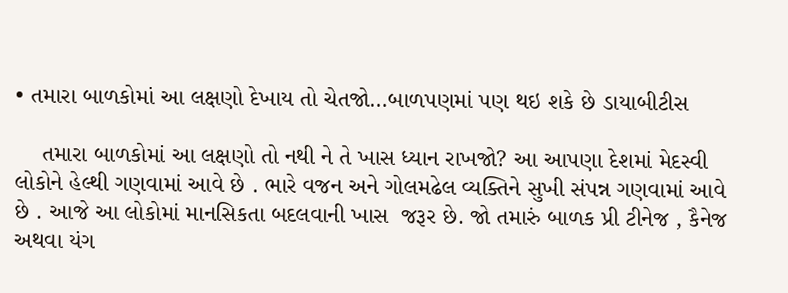• તમારા બાળકોમાં આ લક્ષણો દેખાય તો ચેતજો…બાળપણમાં પણ થઇ શકે છે ડાયાબીટીસ

    તમારા બાળકોમાં આ લક્ષણો તો નથી ને તે ખાસ ધ્યાન રાખજો? આ આપણા દેશમાં મેદસ્વી લોકોને હેલ્થી ગણવામાં આવે છે . ભારે વજન અને ગોલમઢેલ વ્યક્તિને સુખી સંપન્ન ગણવામાં આવે છે . આજે આ લોકોમાં માનસિકતા બદલવાની ખાસ  જરૂર છે. જો તમારું બાળક પ્રી ટીનેજ , કૈનેજ અથવા યંગ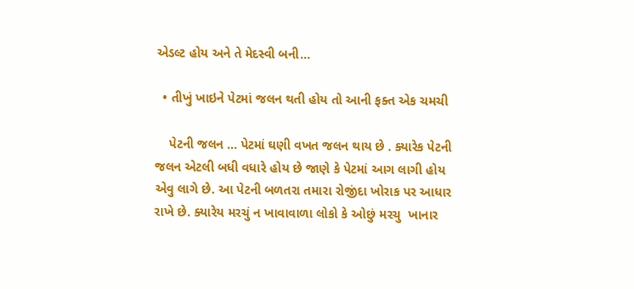એડલ્ટ હોય અને તે મેદસ્વી બની…

  • તીખું ખાઇને પેટમાં જલન થતી હોય તો આની ફક્ત એક ચમચી

    પેટની જલન … પેટમાં ઘણી વખત જલન થાય છે . ક્યારેક પેટની જલન એટલી બધી વધારે હોય છે જાણે કે પેટમાં આગ લાગી હોય એવુ લાગે છે. આ પેટની બળતરા તમારા રોજીંદા ખોરાક પર આધાર રાખે છે. ક્યારેય મરચું ન ખાવાવાળા લોકો કે ઓછું મરચુ  ખાનાર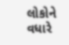લોકોને વધારે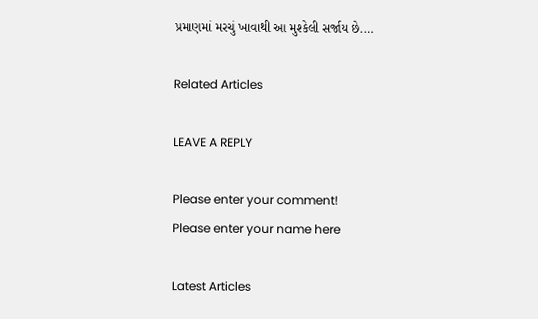પ્રમાણમાં મરચું ખાવાથી આ મુશ્કેલી સર્જાય છે.…

Related Articles

LEAVE A REPLY

Please enter your comment!
Please enter your name here

Latest Articles